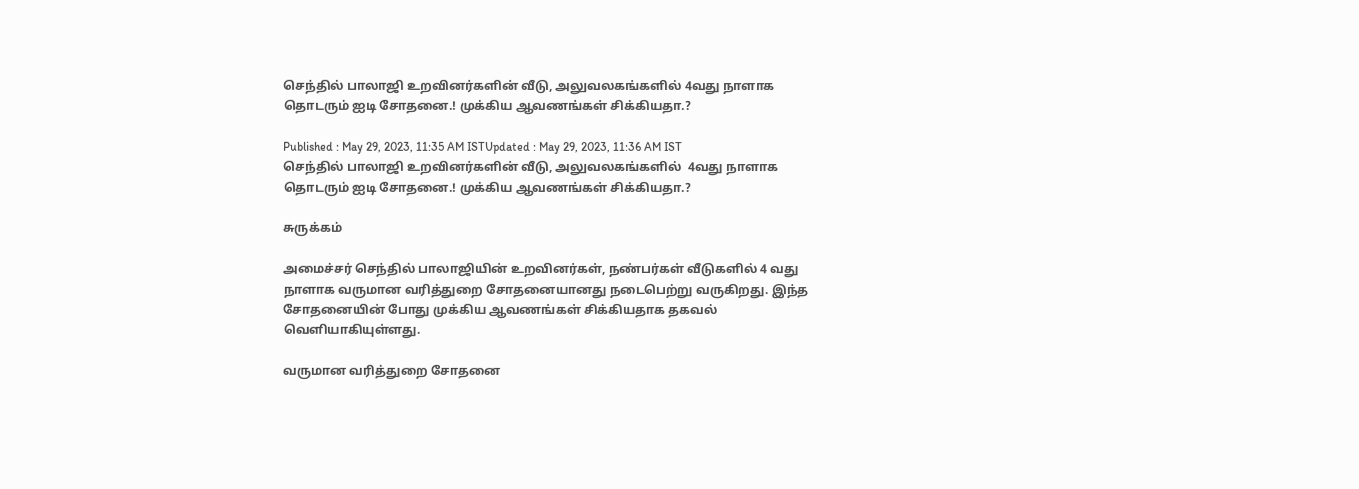செந்தில் பாலாஜி உறவினர்களின் வீடு, அலுவலகங்களில் 4வது நாளாக தொடரும் ஐடி சோதனை.! முக்கிய ஆவணங்கள் சிக்கியதா.?

Published : May 29, 2023, 11:35 AM ISTUpdated : May 29, 2023, 11:36 AM IST
செந்தில் பாலாஜி உறவினர்களின் வீடு, அலுவலகங்களில்  4வது நாளாக தொடரும் ஐடி சோதனை.! முக்கிய ஆவணங்கள் சிக்கியதா.?

சுருக்கம்

அமைச்சர் செந்தில் பாலாஜியின் உறவினர்கள், நண்பர்கள் வீடுகளில் 4 வது நாளாக வருமான வரித்துறை சோதனையானது நடைபெற்று வருகிறது. இந்த சோதனையின் போது முக்கிய ஆவணங்கள் சிக்கியதாக தகவல் வெளியாகியுள்ளது.

வருமான வரித்துறை சோதனை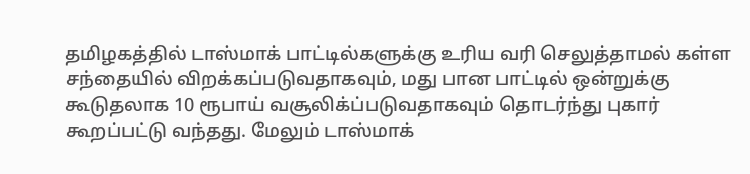தமிழகத்தில் டாஸ்மாக் பாட்டில்களுக்கு உரிய வரி செலுத்தாமல் கள்ள சந்தையில் விறக்கப்படுவதாகவும், மது பான பாட்டில் ஒன்றுக்கு கூடுதலாக 10 ரூபாய் வசூலிக்ப்படுவதாகவும் தொடர்ந்து புகார் கூறப்பட்டு வந்தது. மேலும் டாஸ்மாக்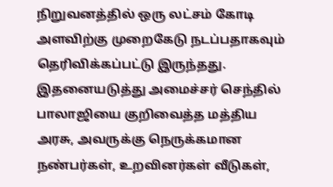நிறுவனத்தில் ஒரு லட்சம் கோடி அளவிற்கு முறைகேடு நடப்பதாகவும் தெரிவிக்கப்பட்டு இருந்தது. இதனையடுத்து அமைச்சர் செந்தில் பாலாஜியை குறிவைத்த மத்திய அரசு, அவருக்கு நெருக்கமான நண்பர்கள், உறவினர்கள் வீடுகள்,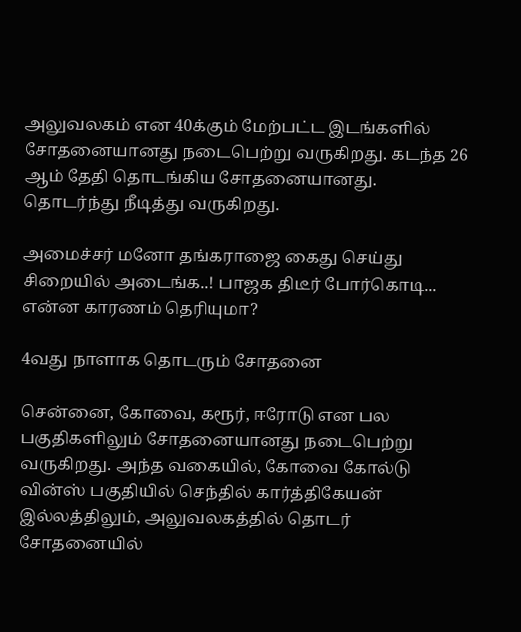அலுவலகம் என 40க்கும் மேற்பட்ட இடங்களில் சோதனையானது நடைபெற்று வருகிறது. கடந்த 26 ஆம் தேதி தொடங்கிய சோதனையானது. தொடர்ந்து நீடித்து வருகிறது.

அமைச்சர் மனோ தங்கராஜை கைது செய்து சிறையில் அடைங்க..! பாஜக திடீர் போர்கொடி... என்ன காரணம் தெரியுமா?

4வது நாளாக தொடரும் சோதனை

சென்னை, கோவை, கரூர், ஈரோடு என பல பகுதிகளிலும் சோதனையானது நடைபெற்று வருகிறது. அந்த வகையில், கோவை கோல்டு வின்ஸ் பகுதியில் செந்தில் கார்த்திகேயன் இல்லத்திலும், அலுவலகத்தில் தொடர் சோதனையில்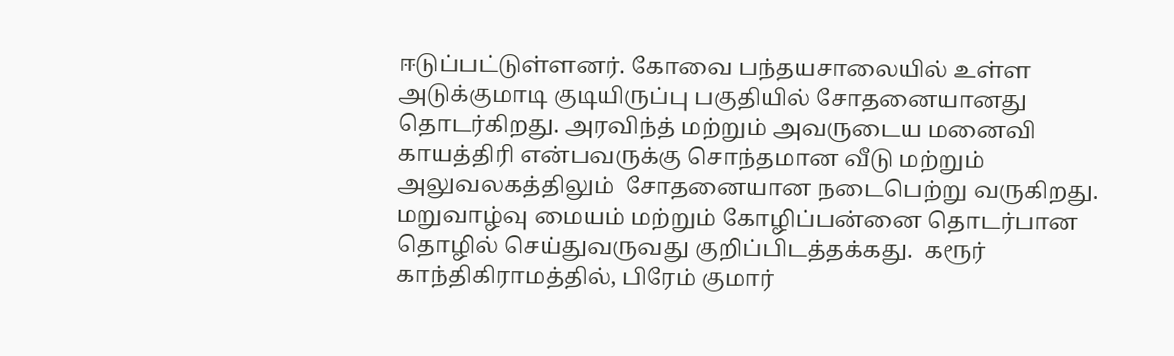ஈடுப்பட்டுள்ளனர். கோவை பந்தயசாலையில் உள்ள அடுக்குமாடி குடியிருப்பு பகுதியில் சோதனையானது தொடர்கிறது. அரவிந்த் மற்றும் அவருடைய மனைவி காயத்திரி என்பவருக்கு சொந்தமான வீடு மற்றும் அலுவலகத்திலும்  சோதனையான நடைபெற்று வருகிறது. மறுவாழ்வு மையம் மற்றும் கோழிப்பன்னை தொடர்பான தொழில் செய்துவருவது குறிப்பிடத்தக்கது.  கரூர் காந்திகிராமத்தில், பிரேம் குமார்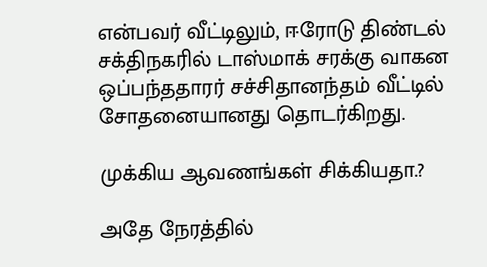என்பவர் வீட்டிலும், ஈரோடு திண்டல் சக்திநகரில் டாஸ்மாக் சரக்கு வாகன ஒப்பந்ததாரர் சச்சிதானந்தம் வீட்டில் சோதனையானது தொடர்கிறது.

முக்கிய ஆவணங்கள் சிக்கியதா.?

அதே நேரத்தில்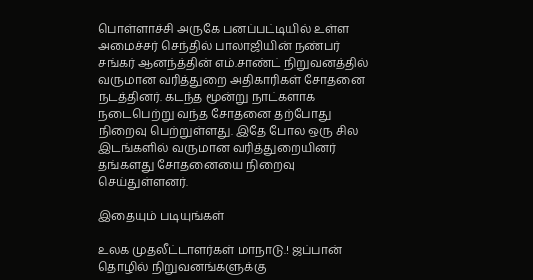பொள்ளாச்சி அருகே பனப்பட்டியில் உள்ள அமைச்சர் செந்தில் பாலாஜியின் நண்பர் சங்கர் ஆனந்த்தின் எம்.சாண்ட் நிறுவனத்தில் வருமான வரித்துறை அதிகாரிகள் சோதனை நடத்தினர். கடந்த மூன்று நாட்களாக நடைபெற்று வந்த சோதனை தற்போது நிறைவு பெற்றுள்ளது. இதே போல ஒரு சில இடங்களில் வருமான வரித்துறையினர் தங்களது சோதனையை நிறைவு செய்துள்ளனர்.

இதையும் படியுங்கள்

உலக முதலீட்டாளர்கள் மாநாடு.! ஜப்பான் தொழில் நிறுவனங்களுக்கு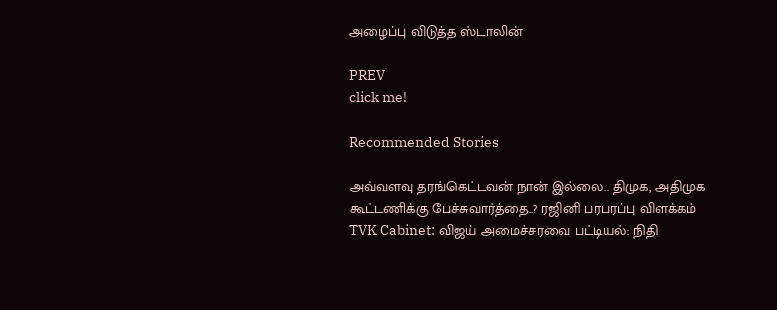அழைப்பு விடுத்த ஸ்டாலின்

PREV
click me!

Recommended Stories

அவ்வளவு தரங்கெட்டவன் நான் இல்லை.. திமுக, அதிமுக கூட்டணிக்கு பேச்சுவார்த்தை..? ரஜினி பரபரப்பு விளக்கம்
TVK Cabinet: விஜய் அமைச்சரவை பட்டியல்: நிதி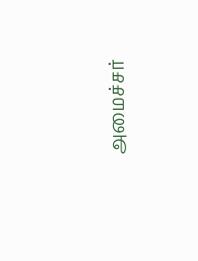அமைச்சர்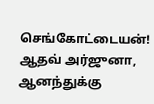செங்கோட்டையன்! ஆதவ் அர்ஜுனா, ஆனந்துக்கு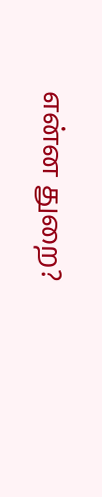என்ன துறை?